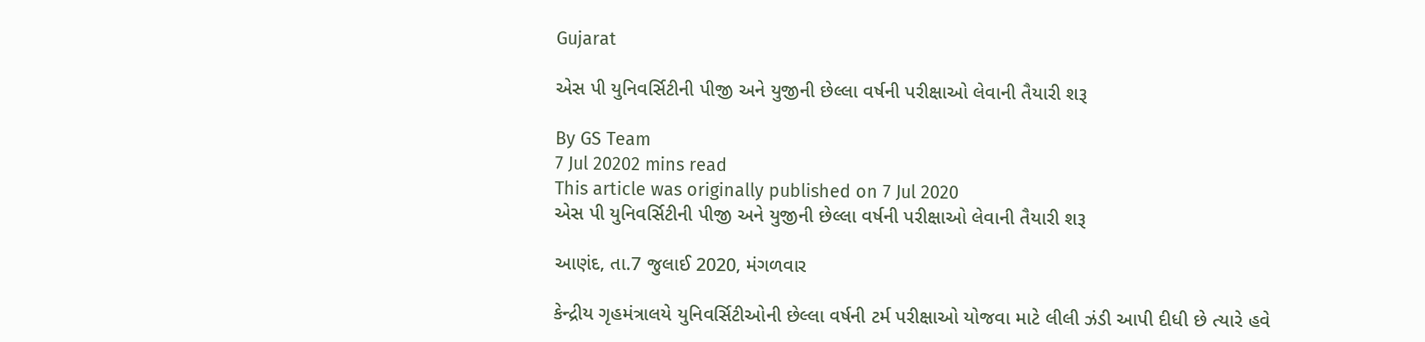Gujarat

એસ પી યુનિવર્સિટીની પીજી અને યુજીની છેલ્લા વર્ષની પરીક્ષાઓ લેવાની તૈયારી શરૂ

By GS Team
7 Jul 20202 mins read
This article was originally published on 7 Jul 2020
એસ પી યુનિવર્સિટીની પીજી અને યુજીની છેલ્લા વર્ષની પરીક્ષાઓ લેવાની તૈયારી શરૂ

આણંદ, તા.7 જુલાઈ 2020, મંગળવાર

કેન્દ્રીય ગૃહમંત્રાલયે યુનિવર્સિટીઓની છેલ્લા વર્ષની ટર્મ પરીક્ષાઓ યોજવા માટે લીલી ઝંડી આપી દીધી છે ત્યારે હવે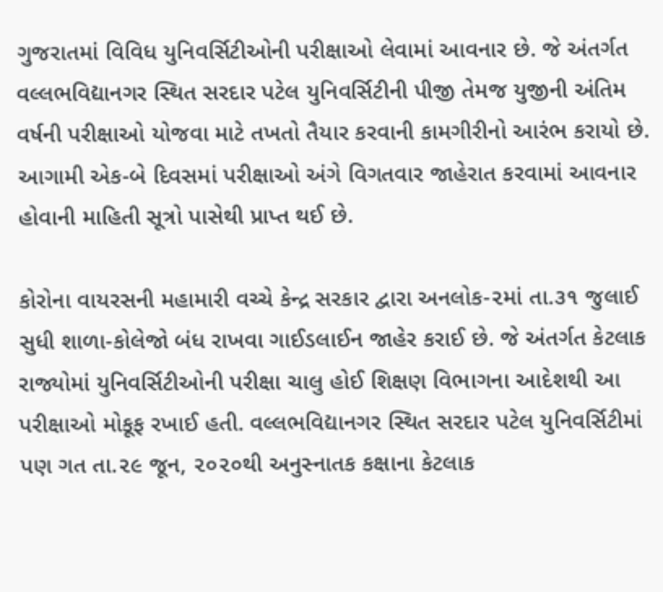ગુજરાતમાં વિવિધ યુનિવર્સિટીઓની પરીક્ષાઓ લેવામાં આવનાર છે. જે અંતર્ગત વલ્લભવિદ્યાનગર સ્થિત સરદાર પટેલ યુનિવર્સિટીની પીજી તેમજ યુજીની અંતિમ વર્ષની પરીક્ષાઓ યોજવા માટે તખતો તૈયાર કરવાની કામગીરીનો આરંભ કરાયો છે. આગામી એક-બે દિવસમાં પરીક્ષાઓ અંગે વિગતવાર જાહેરાત કરવામાં આવનાર હોવાની માહિતી સૂત્રો પાસેથી પ્રાપ્ત થઈ છે.

કોરોના વાયરસની મહામારી વચ્ચે કેન્દ્ર સરકાર દ્વારા અનલોક-૨માં તા.૩૧ જુલાઈ સુધી શાળા-કોલેજો બંધ રાખવા ગાઈડલાઈન જાહેર કરાઈ છે. જે અંતર્ગત કેટલાક રાજ્યોમાં યુનિવર્સિટીઓની પરીક્ષા ચાલુ હોઈ શિક્ષણ વિભાગના આદેશથી આ પરીક્ષાઓ મોકૂફ રખાઈ હતી. વલ્લભવિદ્યાનગર સ્થિત સરદાર પટેલ યુનિવર્સિટીમાં પણ ગત તા.૨૯ જૂન, ૨૦૨૦થી અનુસ્નાતક કક્ષાના કેટલાક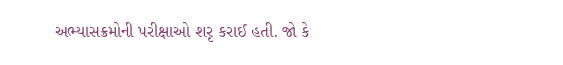અભ્યાસક્રમોની પરીક્ષાઓ શરૃ કરાઈ હતી. જો કે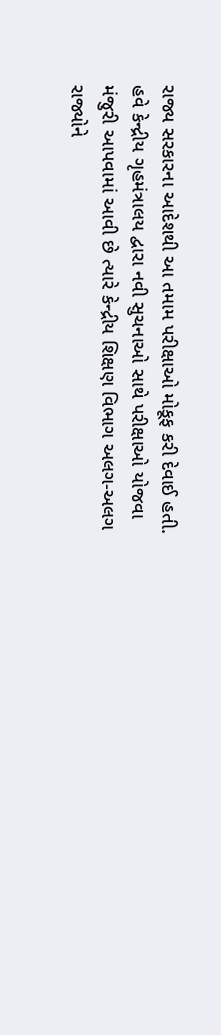રાજ્ય સરકારના આદેશથી આ તમામ પરીક્ષાઓ મોકૂફ કરી દેવાઈ હતી. હવે કેન્દ્રીય ગૃહમંત્રાલય દ્વારા નવી સુચનાઓ સાથે પરીક્ષાઓ યોજવા મંજુરી આપવામાં આવી છે ત્યારે કેન્દ્રીય શિક્ષણ વિભાગ અલગ-અલગ રાજ્યોને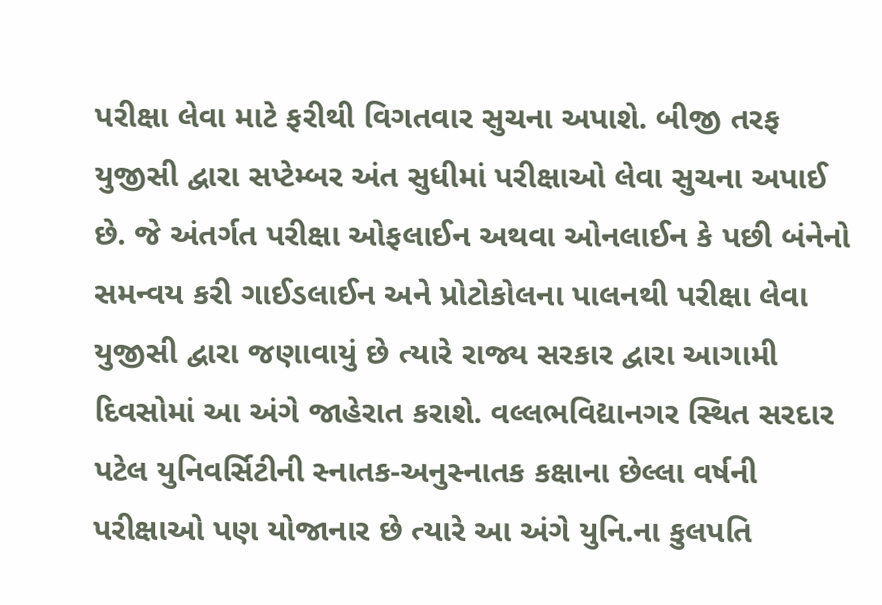પરીક્ષા લેવા માટે ફરીથી વિગતવાર સુચના અપાશે. બીજી તરફ યુજીસી દ્વારા સપ્ટેમ્બર અંત સુધીમાં પરીક્ષાઓ લેવા સુચના અપાઈ છે. જે અંતર્ગત પરીક્ષા ઓફલાઈન અથવા ઓનલાઈન કે પછી બંનેનો સમન્વય કરી ગાઈડલાઈન અને પ્રોટોકોલના પાલનથી પરીક્ષા લેવા યુજીસી દ્વારા જણાવાયું છે ત્યારે રાજ્ય સરકાર દ્વારા આગામી દિવસોમાં આ અંગે જાહેરાત કરાશે. વલ્લભવિદ્યાનગર સ્થિત સરદાર પટેલ યુનિવર્સિટીની સ્નાતક-અનુસ્નાતક કક્ષાના છેલ્લા વર્ષની પરીક્ષાઓ પણ યોજાનાર છે ત્યારે આ અંગે યુનિ.ના કુલપતિ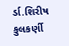ર્ડા.શિરીષ કુલકર્ણી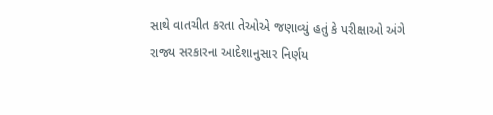સાથે વાતચીત કરતા તેઓએ જણાવ્યું હતું કે પરીક્ષાઓ અંગે રાજ્ય સરકારના આદેશાનુસાર નિર્ણય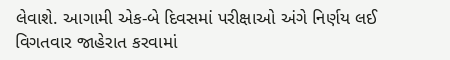લેવાશે. આગામી એક-બે દિવસમાં પરીક્ષાઓ અંગે નિર્ણય લઈ વિગતવાર જાહેરાત કરવામાં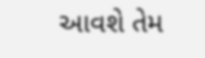આવશે તેમ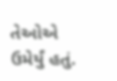તેઓએ ઉમેર્યું હતું.